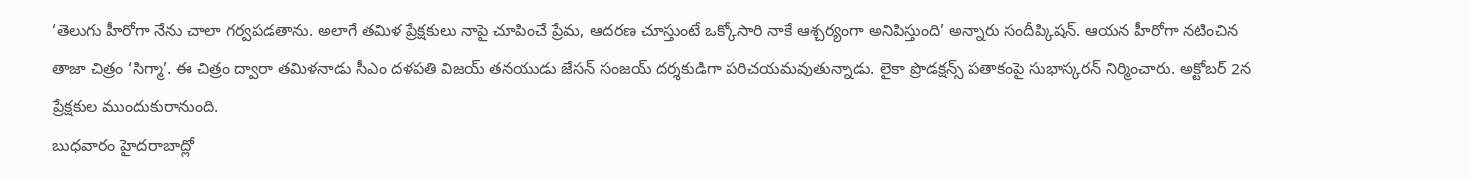‘తెలుగు హీరోగా నేను చాలా గర్వపడతాను. అలాగే తమిళ ప్రేక్షకులు నాపై చూపించే ప్రేమ, ఆదరణ చూస్తుంటే ఒక్కోసారి నాకే ఆశ్చర్యంగా అనిపిస్తుంది’ అన్నారు సందీప్కిషన్. ఆయన హీరోగా నటించిన తాజా చిత్రం ‘సిగ్మా’. ఈ చిత్రం ద్వారా తమిళనాడు సీఎం దళపతి విజయ్ తనయుడు జేసన్ సంజయ్ దర్శకుడిగా పరిచయమవుతున్నాడు. లైకా ప్రొడక్షన్స్ పతాకంపై సుభాస్కరన్ నిర్మించారు. అక్టోబర్ 2న ప్రేక్షకుల ముందుకురానుంది.
బుధవారం హైదరాబాద్లో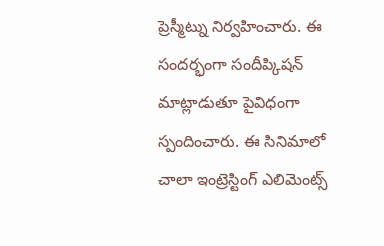ప్రెస్మీట్ను నిర్వహించారు. ఈ సందర్భంగా సందీప్కిషన్ మాట్లాడుతూ పైవిధంగా స్పందించారు. ఈ సినిమాలో చాలా ఇంట్రెస్టింగ్ ఎలిమెంట్స్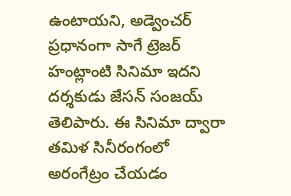ఉంటాయని, అడ్వెంచర్ ప్రధానంగా సాగే ట్రెజర్ హంట్లాంటి సినిమా ఇదని దర్శకుడు జేసన్ సంజయ్ తెలిపారు. ఈ సినిమా ద్వారా తమిళ సినీరంగంలో అరంగేట్రం చేయడం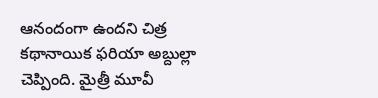ఆనందంగా ఉందని చిత్ర కథానాయిక ఫరియా అబ్దుల్లా చెప్పింది. మైత్రీ మూవీ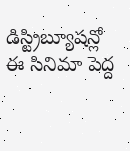డిస్ట్రిబ్యూషన్లో ఈ సినిమా పెద్ద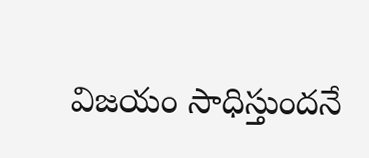విజయం సాధిస్తుందనే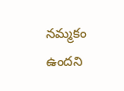నమ్మకం ఉందని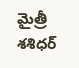మైత్రీ శశిధర్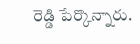రెడ్డి పేర్కొన్నారు.